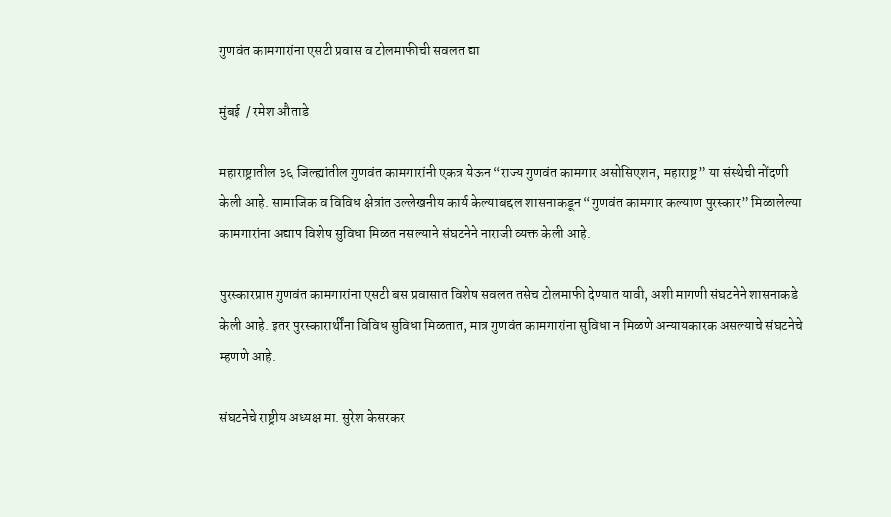गुणवंत कामगारांना एसटी प्रवास व टोलमाफीची सवलत द्या

मुंबई  / रमेश औताडे

महाराष्ट्रातील ३६ जिल्ह्यांतील गुणवंत कामगारांनी एकत्र येऊन “राज्य गुणवंत कामगार असोसिएशन, महाराष्ट्र” या संस्थेची नोंदणी केली आहे. सामाजिक व विविध क्षेत्रांत उल्लेखनीय कार्य केल्याबद्दल शासनाकडून “गुणवंत कामगार कल्याण पुरस्कार” मिळालेल्या कामगारांना अद्याप विशेष सुविधा मिळत नसल्याने संघटनेने नाराजी व्यक्त केली आहे.

पुरस्कारप्राप्त गुणवंत कामगारांना एसटी बस प्रवासात विशेष सवलत तसेच टोलमाफी देण्यात यावी, अशी मागणी संघटनेने शासनाकडे केली आहे. इतर पुरस्कारार्थींना विविध सुविधा मिळतात, मात्र गुणवंत कामगारांना सुविधा न मिळणे अन्यायकारक असल्याचे संघटनेचे म्हणणे आहे.

संघटनेचे राष्ट्रीय अध्यक्ष मा. सुरेश केसरकर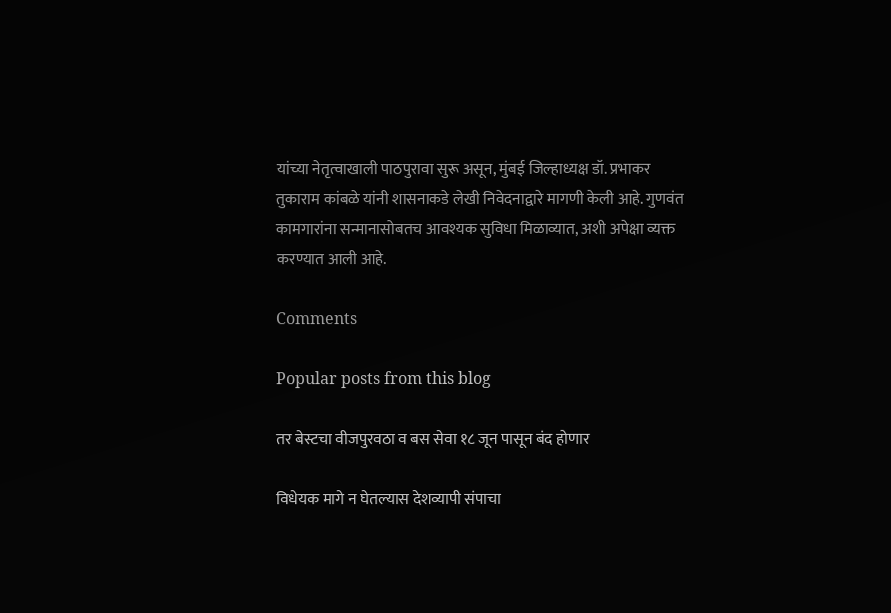यांच्या नेतृत्वाखाली पाठपुरावा सुरू असून, मुंबई जिल्हाध्यक्ष डॉ. प्रभाकर तुकाराम कांबळे यांनी शासनाकडे लेखी निवेदनाद्वारे मागणी केली आहे. गुणवंत कामगारांना सन्मानासोबतच आवश्यक सुविधा मिळाव्यात, अशी अपेक्षा व्यक्त करण्यात आली आहे.

Comments

Popular posts from this blog

तर बेस्टचा वीजपुरवठा व बस सेवा १८ जून पासून बंद होणार

विधेयक मागे न घेतल्यास देशव्यापी संपाचा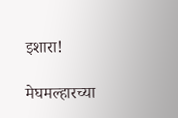इशारा!

मेघमल्हारच्या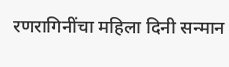रणरागिनींचा महिला दिनी सन्मान